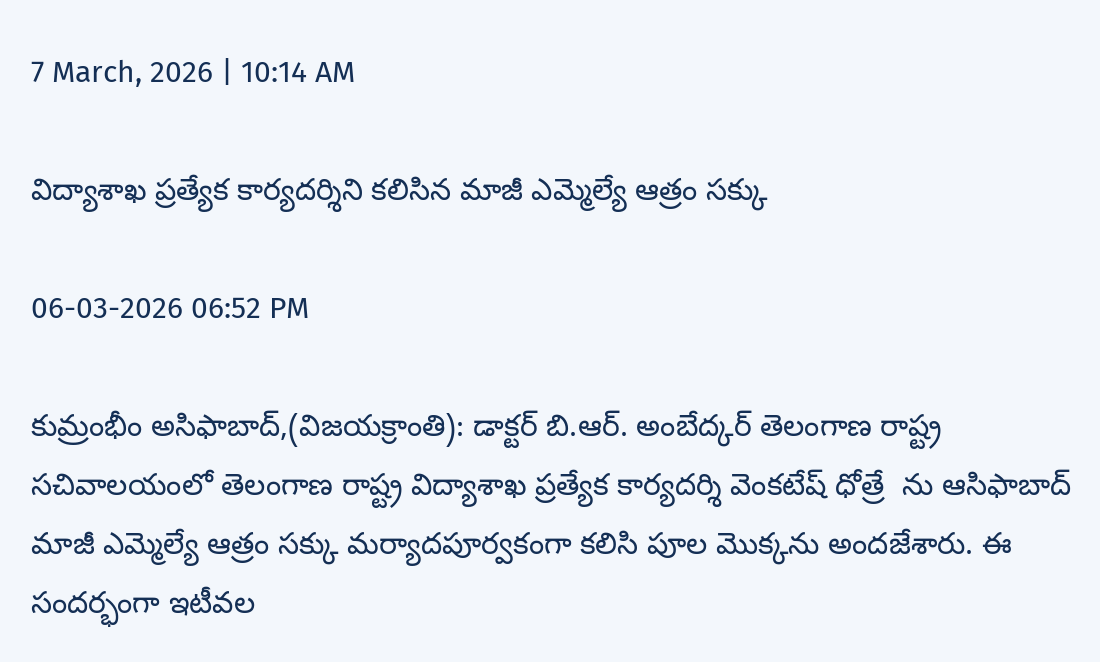7 March, 2026 | 10:14 AM

విద్యాశాఖ ప్రత్యేక కార్యదర్శిని కలిసిన మాజీ ఎమ్మెల్యే ఆత్రం సక్కు

06-03-2026 06:52 PM

కుమ్రంభీం అసిఫాబాద్,(విజయక్రాంతి): డాక్టర్ బి.ఆర్. అంబేద్కర్ తెలంగాణ రాష్ట్ర సచివాలయంలో తెలంగాణ రాష్ట్ర విద్యాశాఖ ప్రత్యేక కార్యదర్శి వెంకటేష్ ధోత్రే  ను ఆసిఫాబాద్ మాజీ ఎమ్మెల్యే ఆత్రం సక్కు మర్యాదపూర్వకంగా కలిసి పూల మొక్కను అందజేశారు. ఈ సందర్భంగా ఇటీవల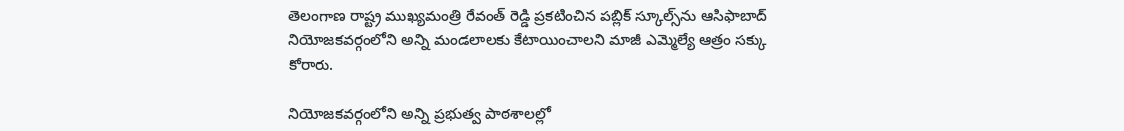తెలంగాణ రాష్ట్ర ముఖ్యమంత్రి రేవంత్ రెడ్డి ప్రకటించిన పబ్లిక్ స్కూల్స్‌ను ఆసిఫాబాద్ నియోజకవర్గంలోని అన్ని మండలాలకు కేటాయించాలని మాజీ ఎమ్మెల్యే ఆత్రం సక్కు కోరారు.

నియోజకవర్గంలోని అన్ని ప్రభుత్వ పాఠశాలల్లో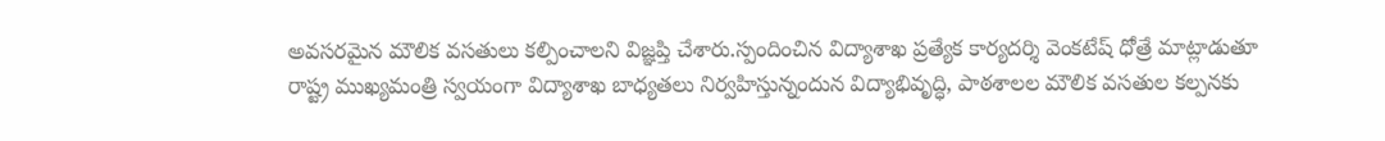అవసరమైన మౌలిక వసతులు కల్పించాలని విజ్ఞప్తి చేశారు.స్పందించిన విద్యాశాఖ ప్రత్యేక కార్యదర్శి వెంకటేష్ ధోత్రే మాట్లాడుతూ రాష్ట్ర ముఖ్యమంత్రి స్వయంగా విద్యాశాఖ బాధ్యతలు నిర్వహిస్తున్నందున విద్యాభివృద్ధి, పాఠశాలల మౌలిక వసతుల కల్పనకు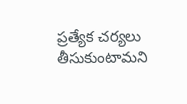ప్రత్యేక చర్యలు తీసుకుంటామని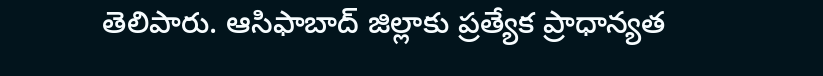తెలిపారు. ఆసిఫాబాద్ జిల్లాకు ప్రత్యేక ప్రాధాన్యత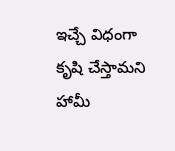ఇచ్చే విధంగా కృషి చేస్తామని హామీ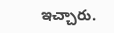ఇచ్చారు.